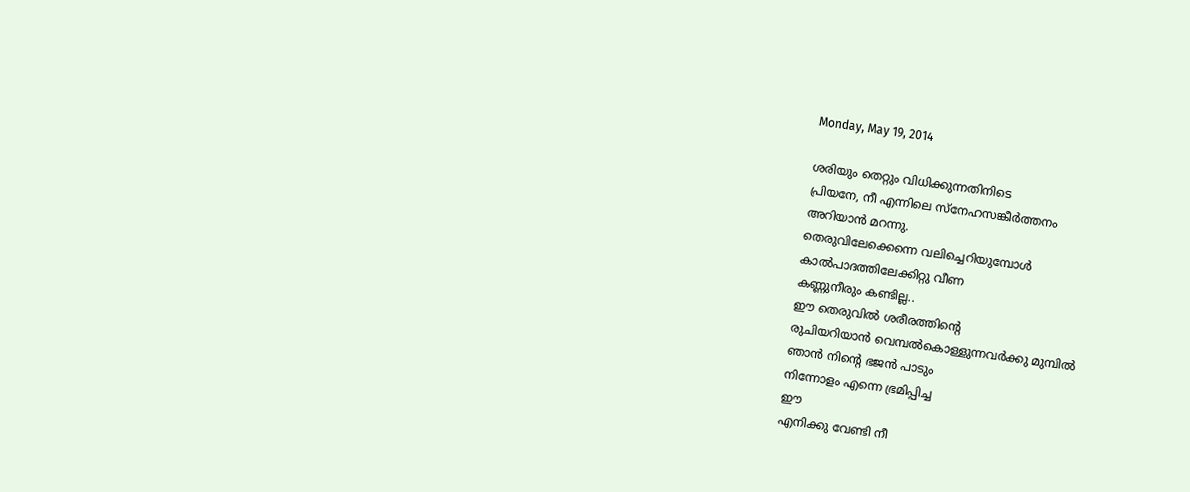Monday, May 19, 2014

ശരിയും തെറ്റും വിധിക്കുന്നതിനിടെ
പ്രിയനേ, നീ എന്നിലെ സ്‌നേഹസങ്കീര്‍ത്തനം
അറിയാന്‍ മറന്നു.
തെരുവിലേക്കെന്നെ വലിച്ചെറിയുമ്പോള്‍
കാല്‍പാദത്തിലേക്കിറ്റു വീണ
കണ്ണുനീരും കണ്ടില്ല..
ഈ തെരുവില്‍ ശരീരത്തിന്റെ
രുചിയറിയാന്‍ വെമ്പല്‍കൊള്ളുന്നവര്‍ക്കു മുമ്പില്‍
ഞാന്‍ നിന്റെ ഭജന്‍ പാടും
നിന്നോളം എന്നെ ഭ്രമിപ്പിച്ച
ഈ
എനിക്കു വേണ്ടി നീ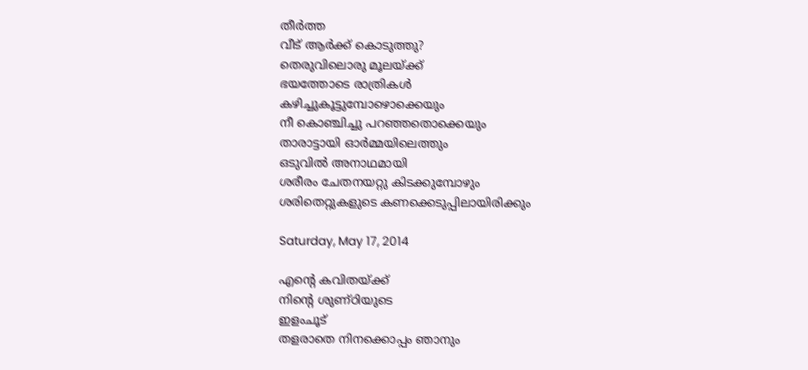തീര്‍ത്ത
വീട്‌ ആര്‍ക്ക്‌ കൊടുത്തു?
തെരുവിലൊരു മൂലയ്‌ക്ക്‌
ഭയത്തോടെ രാത്രികള്‍
കഴിച്ചുകൂട്ടുമ്പോഴൊക്കെയും
നീ കൊഞ്ചിച്ചു പറഞ്ഞതൊക്കെയും
താരാട്ടായി ഓര്‍മ്മയിലെത്തും
ഒടുവില്‍ അനാഥമായി
ശരീരം ചേതനയറ്റു കിടക്കുമ്പോഴും
ശരിതെറ്റുകളുടെ കണക്കെടുപ്പിലായിരിക്കും

Saturday, May 17, 2014

എന്റെ കവിതയ്‌ക്ക്‌
നിന്റെ ശുണ്‌ഠിയുടെ
ഇളംചൂട്‌
തളരാതെ നിനക്കൊപ്പം ഞാനും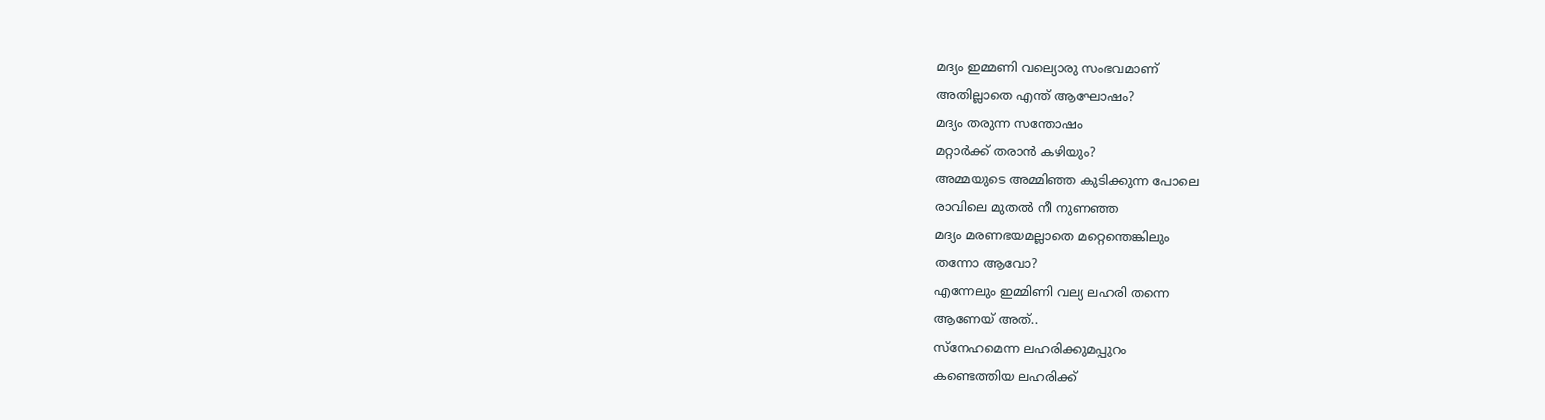മദ്യം ഇമ്മണി വല്യൊരു സംഭവമാണ്‌
അതില്ലാതെ എന്ത്‌ ആഘോഷം?
മദ്യം തരുന്ന സന്തോഷം
മറ്റാര്‍ക്ക്‌ തരാന്‍ കഴിയും?
അമ്മയുടെ അമ്മിഞ്ഞ കുടിക്കുന്ന പോലെ
രാവിലെ മുതല്‍ നീ നുണഞ്ഞ
മദ്യം മരണഭയമല്ലാതെ മറ്റെന്തെങ്കിലും
തന്നോ ആവോ?
എന്നേലും ഇമ്മിണി വല്യ ലഹരി തന്നെ
ആണേയ്‌ അത്‌..
സ്‌നേഹമെന്ന ലഹരിക്കുമപ്പുറം
കണ്ടെത്തിയ ലഹരിക്ക്‌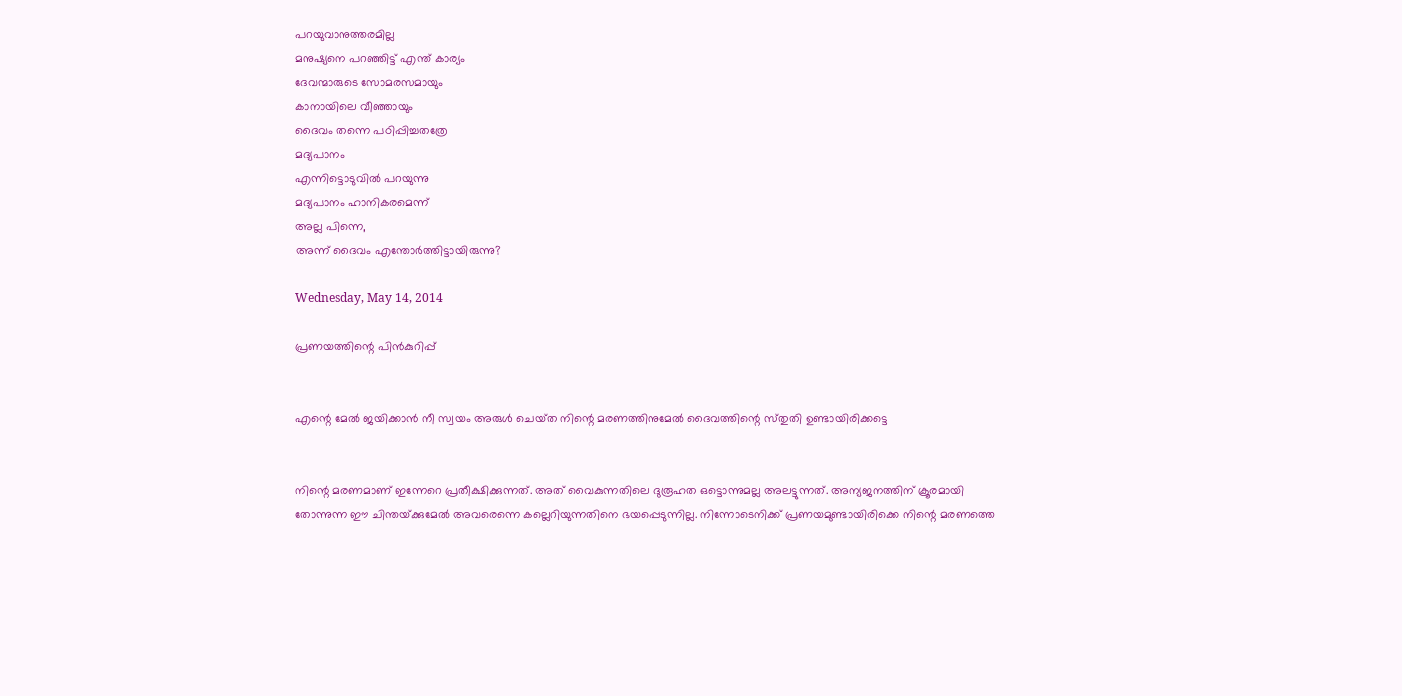പറയുവാനുത്തരമില്ല
മനുഷ്യനെ പറഞ്ഞിട്ട്‌ എന്ത്‌ കാര്യം
ദേവന്മാരുടെ സോമരസമായും
കാനായിലെ വീഞ്ഞായും
ദൈവം തന്നെ പഠിപ്പിച്ചതത്രേ
മദ്യപാനം
എന്നിട്ടൊടുവില്‍ പറയുന്നു
മദ്യപാനം ഹാനികരമെന്ന്‌
അല്ല പിന്നെ,
അന്ന്‌ ദൈവം എന്തോര്‍ത്തിട്ടായിരുന്നു?

Wednesday, May 14, 2014

പ്രണയത്തിന്റെ പിന്‍കുറിപ്പ്‌


എന്റെ മേല്‍ ജയിക്കാന്‍ നീ സ്വയം അരുള്‍ ചെയ്‌ത നിന്റെ മരണത്തിനുമേല്‍ ദൈവത്തിന്റെ സ്‌തുതി ഉണ്ടായിരിക്കട്ടെ


നിന്റെ മരണമാണ്‌ ഇന്നേറെ പ്രതീക്ഷിക്കുന്നത്‌. അത്‌ വൈകുന്നതിലെ ദുരൂഹത ഒട്ടൊന്നുമല്ല അലട്ടുന്നത്‌. അന്യജനത്തിന്‌ ക്രൂരമായി തോന്നുന്ന ഈ ചിന്തയ്‌ക്കുമേല്‍ അവരെന്നെ കല്ലെറിയുന്നതിനെ ഭയപ്പെടുന്നില്ല. നിന്നോടെനിക്ക്‌ പ്രണയമുണ്ടായിരിക്കെ നിന്റെ മരണത്തെ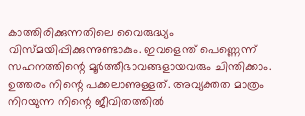കാത്തിരിക്കുന്നതിലെ വൈരുദ്ധ്യം വിസ്‌മയിപ്പിക്കുന്നുണ്ടാകും. ഇവളെന്ത്‌ പെണ്ണെന്ന്‌ സഹനത്തിന്റെ മൂര്‍ത്തീഭാവങ്ങളായവരും ചിന്തിക്കാം. ഉത്തരം നിന്റെ പക്കലാണുള്ളത്‌. അവ്യക്തത മാത്രം നിറയുന്ന നിന്റെ ജീവിതത്തില്‍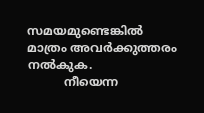സമയമുണ്ടെങ്കില്‍ മാത്രം അവര്‍ക്കുത്തരം നല്‍കുക.
          നീയെന്ന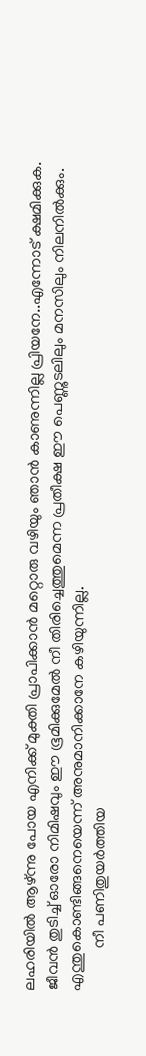ലഹരിയില്‍ ആഴ്‌ന്നു പോയ എനിക്ക്‌ മുക്തി പ്രാപിക്കാന്‍ മറ്റൊരു വഴിയും ഞാന്‍ കാണുന്നില്ല പ്രിയനേ..എന്നോട്‌ ക്ഷമിക്കുക. ജീവന്‍ തുടിച്ച്‌ ഓരോ നിമിഷവും ഈ ഭൂമിക്കുമേല്‍ നീ തിരിച്ചെത്തുമെന്ന പ്രതീക്ഷ ഈ പെണ്ണുടലിലും മനസിലും നിലനില്‍ക്കും. എന്തുകൊണ്ടിങ്ങനെയെന്ന്‌ അനുമാനിക്കാനേ കഴിയുന്നില്ല.
           നീ പണിതുയര്‍ത്തിയ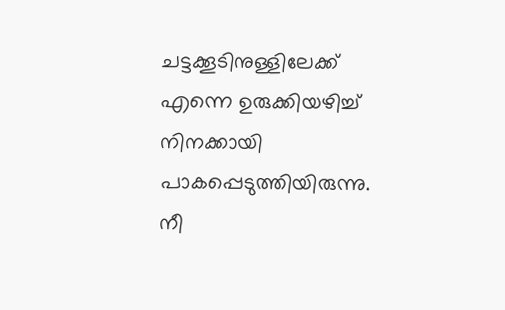ചട്ടക്കൂടിനുള്ളിലേക്ക്‌ എന്നെ ഉരുക്കിയഴിച്ച്‌ നിനക്കായി പാകപ്പെടുത്തിയിരുന്നു. നീ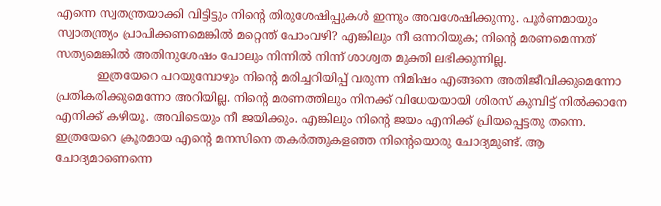എന്നെ സ്വതന്ത്രയാക്കി വിട്ടിട്ടും നിന്റെ തിരുശേഷിപ്പുകള്‍ ഇന്നും അവശേഷിക്കുന്നു. പൂര്‍ണമായും സ്വാതന്ത്ര്യം പ്രാപിക്കണമെങ്കില്‍ മറ്റെന്ത്‌ പോംവഴി? എങ്കിലും നീ ഒന്നറിയുക; നിന്റെ മരണമെന്നത്‌ സത്യമെങ്കില്‍ അതിനുശേഷം പോലും നിന്നില്‍ നിന്ന്‌ ശാശ്വത മുക്തി ലഭിക്കുന്നില്ല.
           ഇത്രയേറെ പറയുമ്പോഴും നിന്റെ മരിച്ചറിയിപ്പ്‌ വരുന്ന നിമിഷം എങ്ങനെ അതിജീവിക്കുമെന്നോ പ്രതികരിക്കുമെന്നോ അറിയില്ല. നിന്റെ മരണത്തിലും നിനക്ക്‌ വിധേയയായി ശിരസ്‌ കുമ്പിട്ട്‌ നില്‍ക്കാനേ എനിക്ക്‌ കഴിയൂ. അവിടെയും നീ ജയിക്കും. എങ്കിലും നിന്റെ ജയം എനിക്ക്‌ പ്രിയപ്പെട്ടതു തന്നെ.
ഇത്രയേറെ ക്രൂരമായ എന്റെ മനസിനെ തകര്‍ത്തുകളഞ്ഞ നിന്റെയൊരു ചോദ്യമുണ്ട്‌. ആ ചോദ്യമാണെന്നെ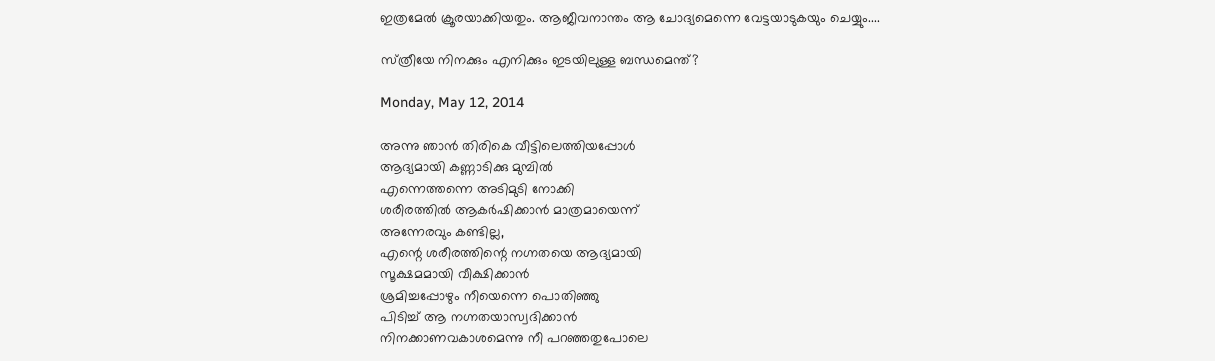ഇത്രമേല്‍ ക്രൂരയാക്കിയതും. ആജീവനാന്തം ആ ചോദ്യമെന്നെ വേട്ടയാടുകയും ചെയ്യും....

സ്‌ത്രീയേ നിനക്കും എനിക്കും ഇടയിലുള്ള ബന്ധമെന്ത്‌?

Monday, May 12, 2014

അന്നു ഞാന്‍ തിരികെ വീട്ടിലെത്തിയപ്പോള്‍
ആദ്യമായി കണ്ണാടിക്കു മുമ്പില്‍
എന്നെത്തന്നെ അടിമുടി നോക്കി
ശരീരത്തില്‍ ആകര്‍ഷിക്കാന്‍ മാത്രമായെന്ന്‌
അന്നേരവും കണ്ടില്ല,
എന്റെ ശരീരത്തിന്റെ നഗ്നതയെ ആദ്യമായി
സൂക്ഷമമായി വീക്ഷിക്കാന്‍
ശ്രമിച്ചപ്പോഴും നീയെന്നെ പൊതിഞ്ഞു
പിടിച്ച്‌ ആ നഗ്നതയാസ്വദിക്കാന്‍
നിനക്കാണവകാശമെന്നു നീ പറഞ്ഞതുപോലെ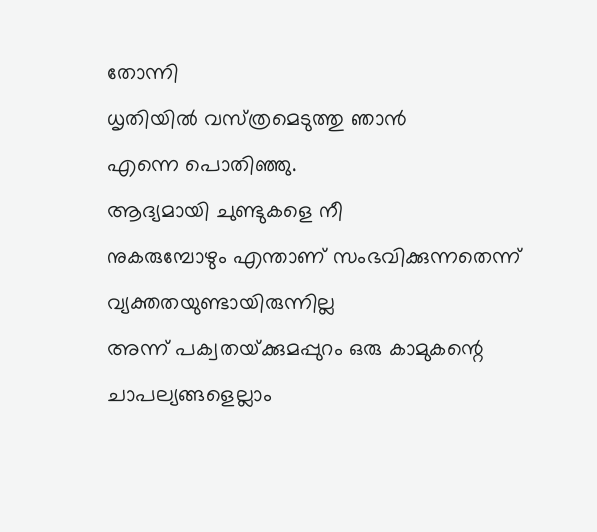തോന്നി
ധൃതിയില്‍ വസ്‌ത്രമെടുത്തു ഞാന്‍
എന്നെ പൊതിഞ്ഞു.
ആദ്യമായി ചുണ്ടുകളെ നീ
നുകരുമ്പോഴും എന്താണ്‌ സംഭവിക്കുന്നതെന്ന്‌
വ്യക്തതയുണ്ടായിരുന്നില്ല
അന്ന്‌ പക്വതയ്‌ക്കുമപ്പുറം ഒരു കാമുകന്റെ
ചാപല്യങ്ങളെല്ലാം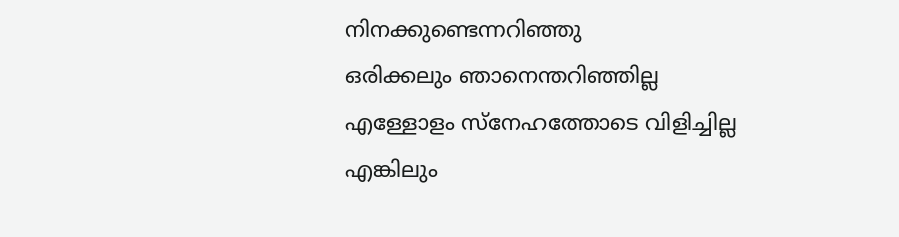നിനക്കുണ്ടെന്നറിഞ്ഞു
ഒരിക്കലും ഞാനെന്തറിഞ്ഞില്ല
എള്ളോളം സ്‌നേഹത്തോടെ വിളിച്ചില്ല
എങ്കിലും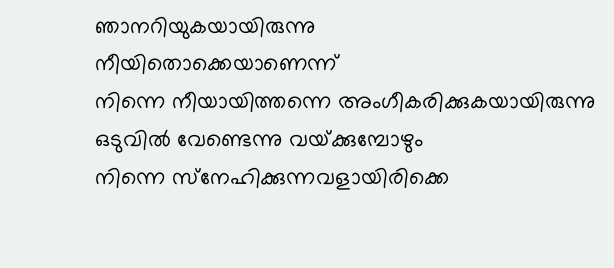ഞാനറിയുകയായിരുന്നു
നീയിതൊക്കെയാണെന്ന്‌
നിന്നെ നീയായിത്തന്നെ അംഗീകരിക്കുകയായിരുന്നു
ഒടുവില്‍ വേണ്ടെന്നു വയ്‌ക്കുമ്പോഴും
നിന്നെ സ്‌നേഹിക്കുന്നവളായിരിക്കെ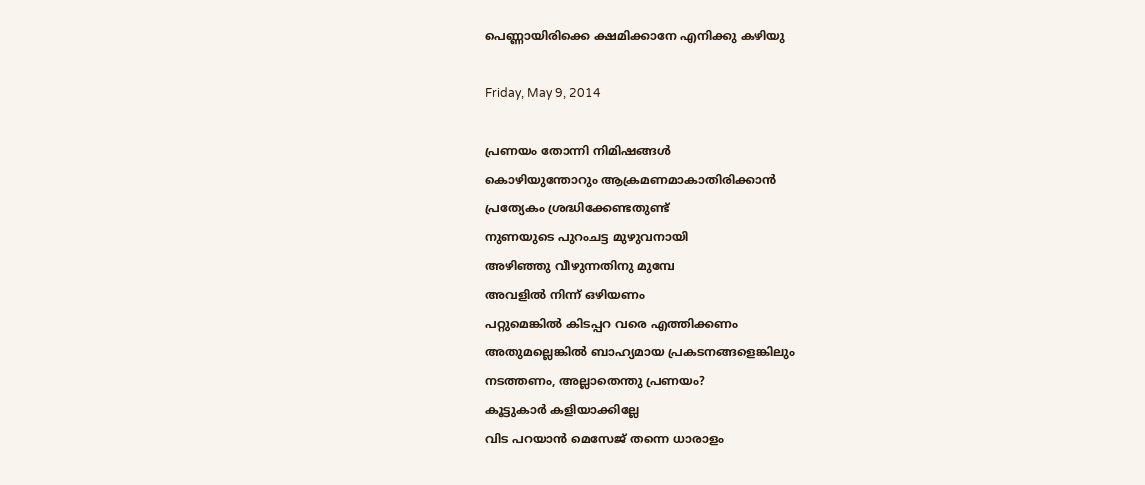പെണ്ണായിരിക്കെ ക്ഷമിക്കാനേ എനിക്കു കഴിയു

Friday, May 9, 2014

പ്രണയം തോന്നി നിമിഷങ്ങള്‍
കൊഴിയുന്തോറും ആക്രമണമാകാതിരിക്കാന്‍
പ്രത്യേകം ശ്രദ്ധിക്കേണ്ടതുണ്ട്‌
നുണയുടെ പുറംചട്ട മുഴുവനായി
അഴിഞ്ഞു വീഴുന്നതിനു മുമ്പേ
അവളില്‍ നിന്ന്‌ ഒഴിയണം
പറ്റുമെങ്കില്‍ കിടപ്പറ വരെ എത്തിക്കണം
അതുമല്ലെങ്കില്‍ ബാഹ്യമായ പ്രകടനങ്ങളെങ്കിലും
നടത്തണം, അല്ലാതെന്തു പ്രണയം?
കൂട്ടുകാര്‍ കളിയാക്കില്ലേ
വിട പറയാന്‍ മെസേജ്‌ തന്നെ ധാരാളം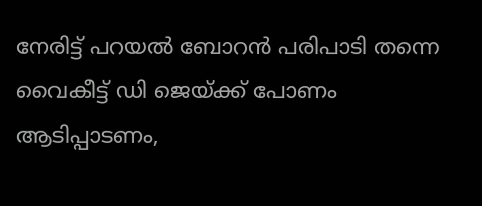നേരിട്ട്‌ പറയല്‍ ബോറന്‍ പരിപാടി തന്നെ
വൈകീട്ട്‌ ഡി ജെയ്‌ക്ക്‌ പോണം
ആടിപ്പാടണം,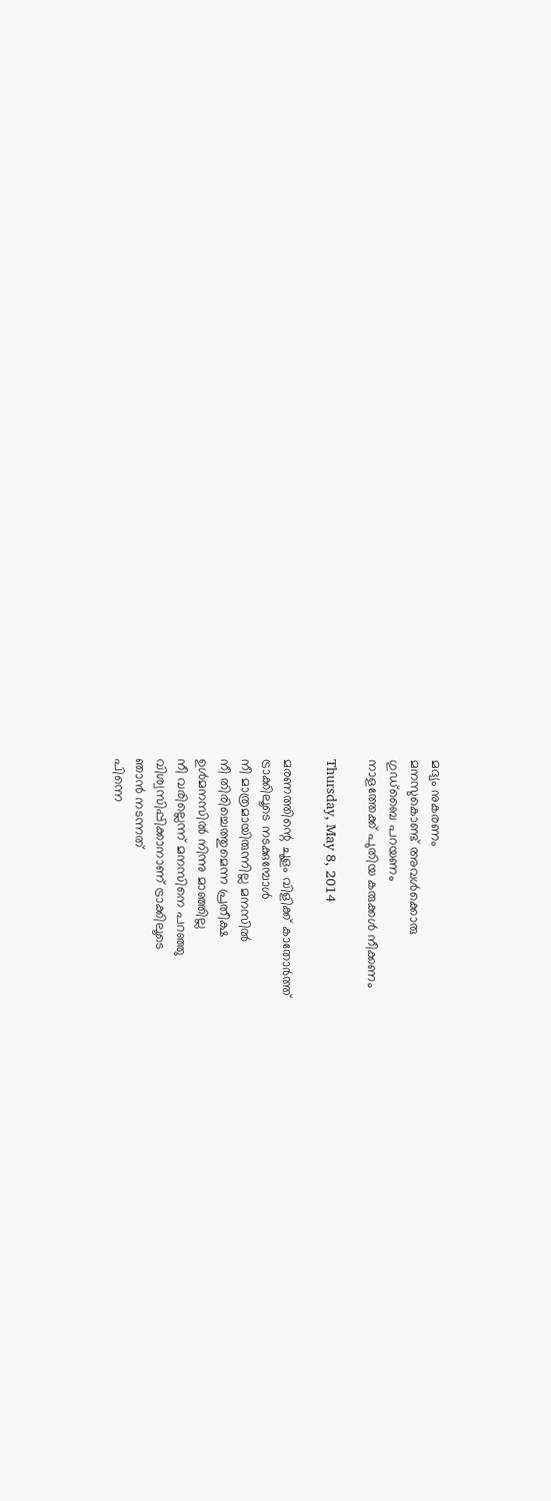മദ്യം നുകരണം
മനസുകൊണ്ട്‌ അവള്‍ക്കൊരു
ഗുഡ്‌ബൈ പറയണം
നാളത്തേക്ക്‌ പുതിയ കരുക്കള്‍ നീക്കണം

Thursday, May 8, 2014

മരണത്തിന്റെ ചൂളം വിളിക്ക്‌ കാതോര്‍ത്ത്‌
ട്രാക്കിലൂടെ നടക്കുമ്പോള്‍
നീ മാത്രമായിരുന്നില്ല മനസില്‍
നീ തിരിച്ചെത്തുമെന്ന പ്രതീക്ഷ
ഉള്‍മനസില്‍ നിന്നു മാഞ്ഞില്ല
നീ വരില്ലെന്ന്‌ മനസിനെ പറഞ്ഞു
വിശ്വസിപ്പിക്കാനാണ്‌ ട്രാക്കിലൂടെ
ഞാന്‍ നടന്നത്‌
പിന്നെ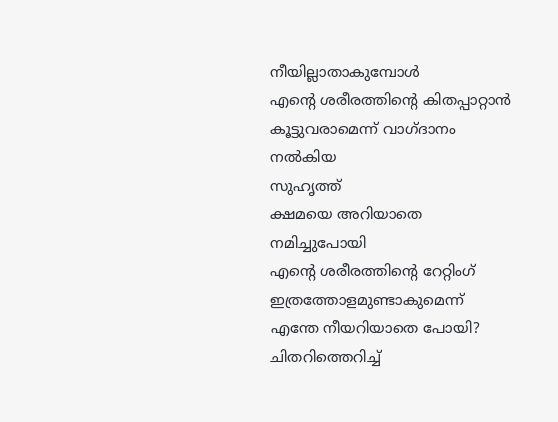നീയില്ലാതാകുമ്പോള്‍
എന്റെ ശരീരത്തിന്റെ കിതപ്പാറ്റാന്‍
കൂട്ടുവരാമെന്ന്‌ വാഗ്‌ദാനം നല്‍കിയ
സുഹൃത്ത്‌
ക്ഷമയെ അറിയാതെ
നമിച്ചുപോയി
എന്റെ ശരീരത്തിന്റെ റേറ്റിംഗ്‌
ഇത്രത്തോളമുണ്ടാകുമെന്ന്‌
എന്തേ നീയറിയാതെ പോയി?
ചിതറിത്തെറിച്ച്‌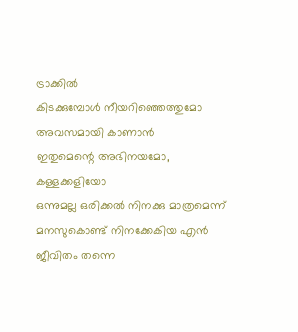ട്രാക്കില്‍
കിടക്കുമ്പോള്‍ നീയറിഞ്ഞെത്തുമോ
അവസമായി കാണാന്‍
ഇതുമെന്റെ അഭിനയമോ, കള്ളക്കളിയോ
ഒന്നുമല്ല ഒരിക്കല്‍ നിനക്കു മാത്രമെന്ന്‌
മനസുകൊണ്ട്‌ നിനക്കേകിയ എന്‍
ജീവിതം തന്നെ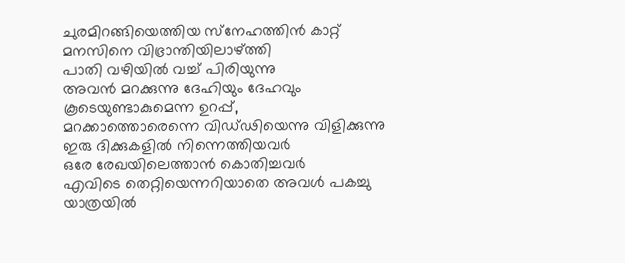ചുരമിറങ്ങിയെത്തിയ സ്‌നേഹത്തിന്‍ കാറ്റ്‌
മനസിനെ വിഭ്രാന്തിയിലാഴ്‌ത്തി
പാതി വഴിയില്‍ വച്ച്‌ പിരിയുന്നു
അവന്‍ മറക്കുന്നു ദേഹിയും ദേഹവും
കൂടെയുണ്ടാകുമെന്ന ഉറപ്പ്‌,
മറക്കാത്തൊരെന്നെ വിഡ്‌ഢിയെന്നു വിളിക്കുന്നു
ഇരു ദിക്കുകളില്‍ നിന്നെത്തിയവര്‍
ഒരേ രേഖയിലെത്താന്‍ കൊതിച്ചവര്‍
എവിടെ തെറ്റിയെന്നറിയാതെ അവള്‍ പകച്ചു
യാത്രയില്‍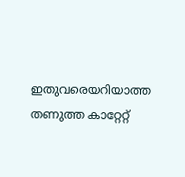ഇതുവരെയറിയാത്ത
തണുത്ത കാറ്റേറ്റ്‌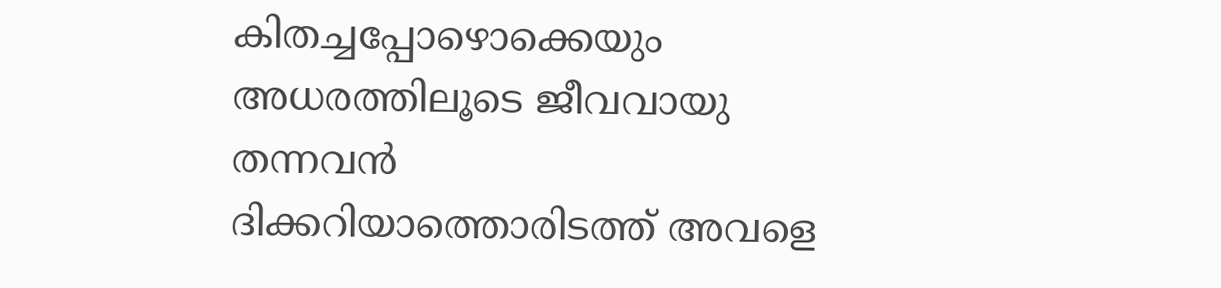കിതച്ചപ്പോഴൊക്കെയും
അധരത്തിലൂടെ ജീവവായു തന്നവന്‍
ദിക്കറിയാത്തൊരിടത്ത്‌ അവളെ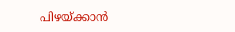പിഴയ്‌ക്കാന്‍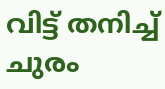വിട്ട്‌ തനിച്ച്‌ ചുരം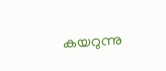കയറുന്നു